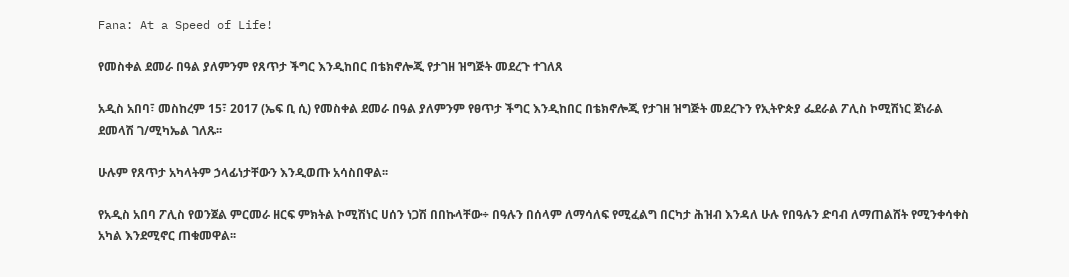Fana: At a Speed of Life!

የመስቀል ደመራ በዓል ያለምንም የጸጥታ ችግር እንዲከበር በቴክኖሎጂ የታገዘ ዝግጅት መደረጉ ተገለጸ

አዲስ አበባ፣ መስከረም 15፣ 2017 (ኤፍ ቢ ሲ) የመስቀል ደመራ በዓል ያለምንም የፀጥታ ችግር እንዲከበር በቴክኖሎጂ የታገዘ ዝግጅት መደረጉን የኢትዮጵያ ፌደራል ፖሊስ ኮሚሽነር ጀነራል ደመላሽ ገ/ሚካኤል ገለጹ፡፡

ሁሉም የጸጥታ አካላትም ኃላፊነታቸውን እንዲወጡ አሳስበዋል፡፡

የአዲስ አበባ ፖሊስ የወንጀል ምርመራ ዘርፍ ምክትል ኮሚሽነር ሀሰን ነጋሽ በበኩላቸው÷ በዓሉን በሰላም ለማሳለፍ የሚፈልግ በርካታ ሕዝብ እንዳለ ሁሉ የበዓሉን ድባብ ለማጠልሸት የሚንቀሳቀስ አካል እንደሚኖር ጠቁመዋል፡፡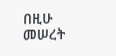በዚሁ መሠረት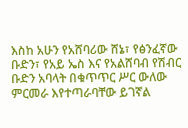እስከ አሁን የአሸባሪው ሸኔ፣ የፅንፈኛው ቡድን፣ የአይ ኤስ እና የአልሸባብ የሽብር ቡድን አባላት በቁጥጥር ሥር ውለው ምርመራ እየተጣራባቸው ይገኛል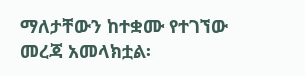ማለታቸውን ከተቋሙ የተገኘው መረጃ አመላክቷል፡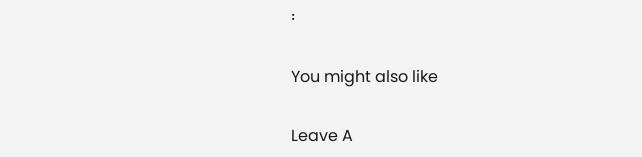፡

You might also like

Leave A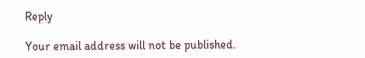Reply

Your email address will not be published.